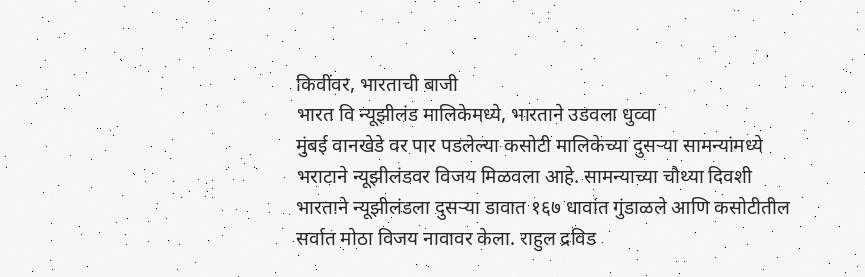किवींवर, भारताची बाजी
भारत वि न्यूझीलंड मालिकेमध्ये, भारताने उडवला धुव्वा
मुंबई वानखेडे वर पार पडलेल्या कसोटी मालिकेच्या दुसऱ्या सामन्यांमध्ये भराटाने न्यूझीलंडवर विजय मिळवला आहे. सामन्याच्या चौथ्या दिवशी भारताने न्यूझीलंडला दुसऱ्या डावात १६७ धावांत गुंडाळले आणि कसोटीतील सर्वात मोठा विजय नावावर केला. राहुल द्रविड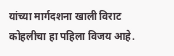यांच्या मार्गदशना खाली विराट कोहलीचा हा पहिला विजय आहे.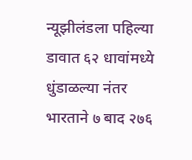न्यूझीलंडला पहिल्या डावात ६२ धावांमध्ये धुंडाळल्या नंतर भारताने ७ बाद २७६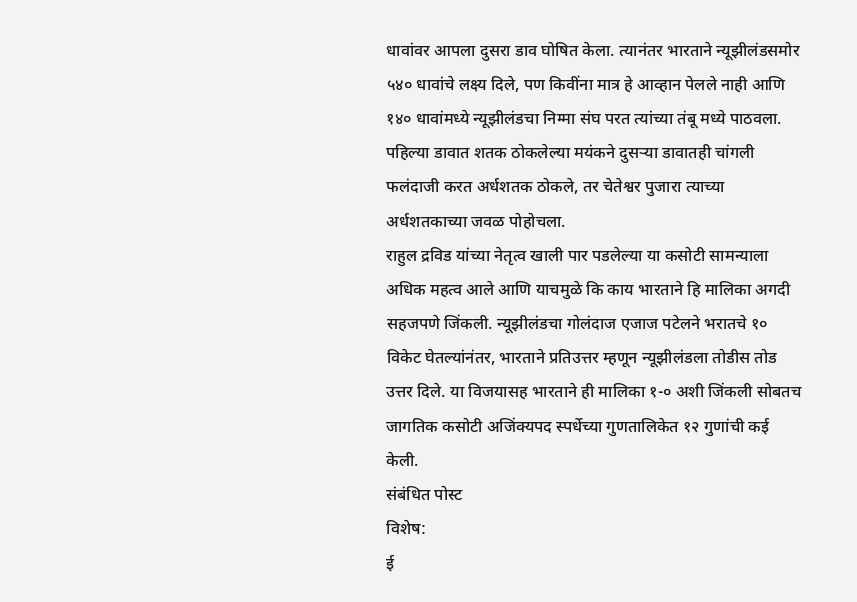धावांवर आपला दुसरा डाव घोषित केला. त्यानंतर भारताने न्यूझीलंडसमोर ५४० धावांचे लक्ष्य दिले, पण किवींना मात्र हे आव्हान पेलले नाही आणि १४० धावांमध्ये न्यूझीलंडचा निम्मा संघ परत त्यांच्या तंबू मध्ये पाठवला. पहिल्या डावात शतक ठोकलेल्या मयंकने दुसऱ्या डावातही चांगली फलंदाजी करत अर्धशतक ठोकले, तर चेतेश्वर पुजारा त्याच्या अर्धशतकाच्या जवळ पोहोचला.
राहुल द्रविड यांच्या नेतृत्व खाली पार पडलेल्या या कसोटी सामन्याला अधिक महत्व आले आणि याचमुळे कि काय भारताने हि मालिका अगदी सहजपणे जिंकली. न्यूझीलंडचा गोलंदाज एजाज पटेलने भरातचे १० विकेट घेतल्यांनंतर, भारताने प्रतिउत्तर म्हणून न्यूझीलंडला तोडीस तोड उत्तर दिले. या विजयासह भारताने ही मालिका १-० अशी जिंकली सोबतच जागतिक कसोटी अजिंक्यपद स्पर्धेच्या गुणतालिकेत १२ गुणांची कई केली.
संबंधित पोस्ट
विशेष:
ई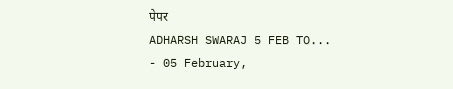पेपर
ADHARSH SWARAJ 5 FEB TO...
- 05 February,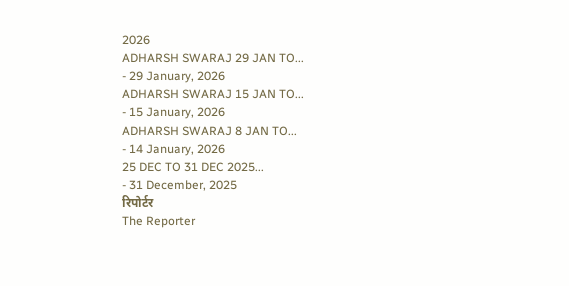2026
ADHARSH SWARAJ 29 JAN TO...
- 29 January, 2026
ADHARSH SWARAJ 15 JAN TO...
- 15 January, 2026
ADHARSH SWARAJ 8 JAN TO...
- 14 January, 2026
25 DEC TO 31 DEC 2025...
- 31 December, 2025
रिपोर्टर
The Reporter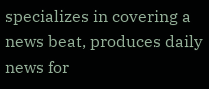specializes in covering a news beat, produces daily news for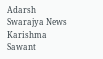Adarsh Swarajya News
Karishma Sawant